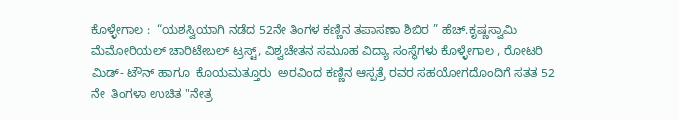ಕೊಳ್ಳೇಗಾಲ :  “ಯಶಸ್ವಿಯಾಗಿ ನಡೆದ 52ನೇ ತಿಂಗಳ ಕಣ್ಣಿನ ತಪಾಸಣಾ ಶಿಬಿರ ” ಹೆಚ್.ಕೃಷ್ಣಸ್ವಾಮಿ ಮೆಮೋರಿಯಲ್ ಚಾರಿಟೇಬಲ್ ಟ್ರಸ್ಟ್, ವಿಶ್ವಚೇತನ ಸಮೂಹ ವಿದ್ಯಾ ಸಂಸ್ಥೆಗಳು ಕೊಳ್ಳೇಗಾಲ , ರೋಟರಿ ಮಿಡ್- ಟೌನ್ ಹಾಗೂ  ಕೊಯಮತ್ತೂರು  ಅರವಿಂದ ಕಣ್ಣಿನ ಆಸ್ಪತ್ರೆ ರವರ ಸಹಯೋಗದೊಂದಿಗೆ ಸತತ 52 ನೇ  ತಿಂಗಳಾ ಉಚಿತ "ನೇತ್ರ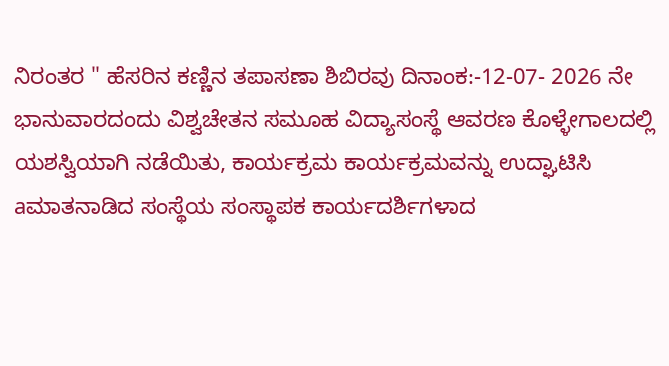ನಿರಂತರ " ಹೆಸರಿನ ಕಣ್ಣಿನ ತಪಾಸಣಾ ಶಿಬಿರವು ದಿನಾಂಕ:-12-07- 2026 ನೇ ಭಾನುವಾರದಂದು ವಿಶ್ವಚೇತನ ಸಮೂಹ ವಿದ್ಯಾಸಂಸ್ಥೆ ಆವರಣ ಕೊಳ್ಳೇಗಾಲದಲ್ಲಿ ಯಶಸ್ವಿಯಾಗಿ ನಡೆಯಿತು, ಕಾರ್ಯಕ್ರಮ ಕಾರ್ಯಕ್ರಮವನ್ನು ಉದ್ಘಾಟಿಸಿ aಮಾತನಾಡಿದ ಸಂಸ್ಥೆಯ ಸಂಸ್ಥಾಪಕ ಕಾರ್ಯದರ್ಶಿಗಳಾದ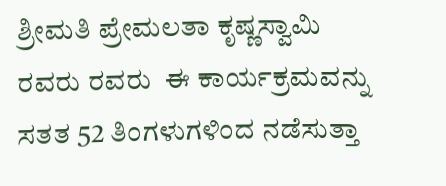ಶ್ರೀಮತಿ ಪ್ರೇಮಲತಾ ಕೃಷ್ಣಸ್ವಾಮಿ ರವರು ರವರು  ಈ ಕಾರ್ಯಕ್ರಮವನ್ನು ಸತತ 52 ತಿಂಗಳುಗಳಿಂದ ನಡೆಸುತ್ತಾ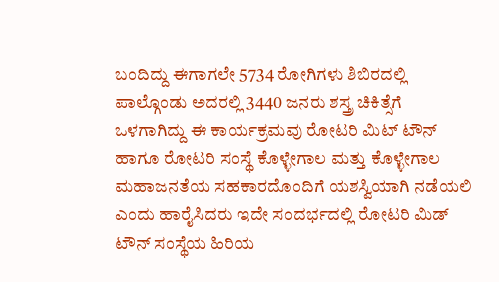ಬಂದಿದ್ದು ಈಗಾಗಲೇ 5734 ರೋಗಿಗಳು ಶಿಬಿರದಲ್ಲಿ ಪಾಲ್ಗೊಂಡು ಅದರಲ್ಲಿ 3440 ಜನರು ಶಸ್ತ್ರ ಚಿಕಿತ್ಸೆಗೆ ಒಳಗಾಗಿದ್ದು ಈ ಕಾರ್ಯಕ್ರಮವು ರೋಟರಿ ಮಿಟ್ ಟೌನ್ ಹಾಗೂ ರೋಟರಿ ಸಂಸ್ಥೆ ಕೊಳ್ಳೇಗಾಲ ಮತ್ತು ಕೊಳ್ಳೇಗಾಲ ಮಹಾಜನತೆಯ ಸಹಕಾರದೊಂದಿಗೆ ಯಶಸ್ವಿಯಾಗಿ ನಡೆಯಲಿ ಎಂದು ಹಾರೈಸಿದರು ಇದೇ ಸಂದರ್ಭದಲ್ಲಿ ರೋಟರಿ ಮಿಡ್ ಟೌನ್ ಸಂಸ್ಥೆಯ ಹಿರಿಯ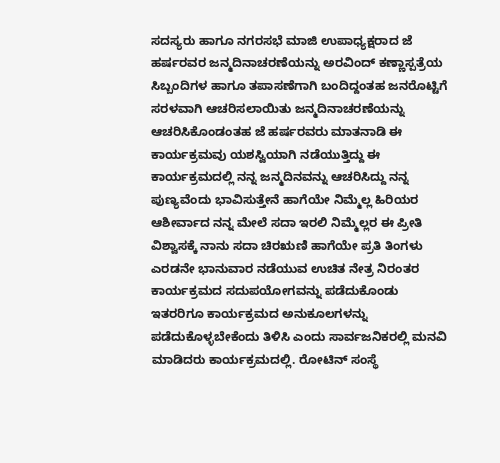ಸದಸ್ಯರು ಹಾಗೂ ನಗರಸಭೆ ಮಾಜಿ ಉಪಾಧ್ಯಕ್ಷರಾದ ಜೆ ಹರ್ಷರವರ ಜನ್ಮದಿನಾಚರಣೆಯನ್ನು ಅರವಿಂದ್ ಕಣ್ಣಾಸ್ಪತ್ರೆಯ ಸಿಬ್ಬಂದಿಗಳ ಹಾಗೂ ತಪಾಸಣೆಗಾಗಿ ಬಂದಿದ್ದಂತಹ ಜನರೊಟ್ಟಿಗೆ ಸರಳವಾಗಿ ಆಚರಿಸಲಾಯಿತು ಜನ್ಮದಿನಾಚರಣೆಯನ್ನು ಆಚರಿಸಿಕೊಂಡಂತಹ ಜೆ ಹರ್ಷರವರು ಮಾತನಾಡಿ ಈ ಕಾರ್ಯಕ್ರಮವು ಯಶಸ್ವಿಯಾಗಿ ನಡೆಯುತ್ತಿದ್ದು ಈ ಕಾರ್ಯಕ್ರಮದಲ್ಲಿ ನನ್ನ ಜನ್ಮದಿನವನ್ನು ಆಚರಿಸಿದ್ದು ನನ್ನ ಪುಣ್ಯವೆಂದು ಭಾವಿಸುತ್ತೇನೆ ಹಾಗೆಯೇ ನಿಮ್ಮೆಲ್ಲ ಹಿರಿಯರ ಆಶೀರ್ವಾದ ನನ್ನ ಮೇಲೆ ಸದಾ ಇರಲಿ ನಿಮ್ಮೆಲ್ಲರ ಈ ಪ್ರೀತಿ ವಿಶ್ವಾಸಕ್ಕೆ ನಾನು ಸದಾ ಚಿರಋಣಿ ಹಾಗೆಯೇ ಪ್ರತಿ ತಿಂಗಳು ಎರಡನೇ ಭಾನುವಾರ ನಡೆಯುವ ಉಚಿತ ನೇತ್ರ ನಿರಂತರ ಕಾರ್ಯಕ್ರಮದ ಸದುಪಯೋಗವನ್ನು ಪಡೆದುಕೊಂಡು ಇತರರಿಗೂ ಕಾರ್ಯಕ್ರಮದ ಅನುಕೂಲಗಳನ್ನು  ಪಡೆದುಕೊಳ್ಳಬೇಕೆಂದು ತಿಳಿಸಿ ಎಂದು ಸಾರ್ವಜನಿಕರಲ್ಲಿ ಮನವಿ ಮಾಡಿದರು ಕಾರ್ಯಕ್ರಮದಲ್ಲಿ. ರೋಟಿನ್ ಸಂಸ್ಥೆ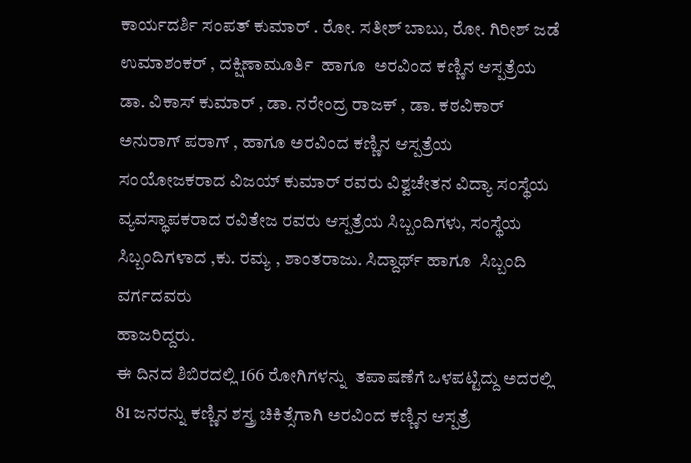ಕಾರ್ಯದರ್ಶಿ ಸಂಪತ್ ಕುಮಾರ್ . ರೋ. ಸತೀಶ್ ಬಾಬು, ರೋ. ಗಿರೀಶ್ ಜಡೆ ಉಮಾಶಂಕರ್ , ದಕ್ಷಿಣಾಮೂರ್ತಿ  ಹಾಗೂ  ಅರವಿಂದ ಕಣ್ಣಿನ ಆಸ್ಪತ್ರೆಯ ಡಾ. ವಿಕಾಸ್ ಕುಮಾರ್ , ಡಾ. ನರೇಂದ್ರ ರಾಜಕ್ , ಡಾ. ಕಠವಿಕಾರ್ ಅನುರಾಗ್ ಪರಾಗ್ , ಹಾಗೂ ಅರವಿಂದ ಕಣ್ಣಿನ ಆಸ್ಪತ್ರೆಯ ಸಂಯೋಜಕರಾದ ವಿಜಯ್ ಕುಮಾರ್ ರವರು ವಿಶ್ವಚೇತನ ವಿದ್ಯಾ ಸಂಸ್ಥೆಯ  ವ್ಯವಸ್ಥಾಪಕರಾದ ರವಿತೇಜ ರವರು ಆಸ್ಪತ್ರೆಯ ಸಿಬ್ಬಂದಿಗಳು, ಸಂಸ್ಥೆಯ ಸಿಬ್ಬಂದಿಗಳಾದ ,ಕು. ರಮ್ಯ , ಶಾಂತರಾಜು. ಸಿದ್ದಾರ್ಥ್ ಹಾಗೂ  ಸಿಬ್ಬಂದಿ ವರ್ಗದವರು
ಹಾಜರಿದ್ದರು.
ಈ ದಿನದ ಶಿಬಿರದಲ್ಲಿ 166 ರೋಗಿಗಳನ್ನು  ತಪಾಷಣೆಗೆ ಒಳಪಟ್ಟಿದ್ದು ಅದರಲ್ಲಿ 81 ಜನರನ್ನು ಕಣ್ಣಿನ ಶಸ್ತ್ರ ಚಿಕಿತ್ಸೆಗಾಗಿ ಅರವಿಂದ ಕಣ್ಣಿನ ಆಸ್ಪತ್ರೆ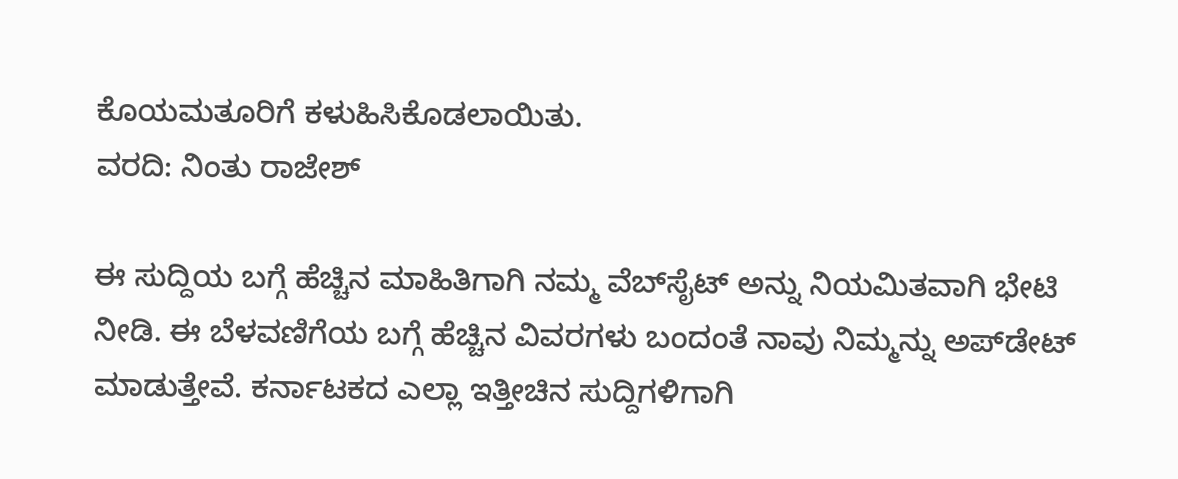ಕೊಯಮತೂರಿಗೆ ಕಳುಹಿಸಿಕೊಡಲಾಯಿತು.
ವರದಿ: ನಿಂತು ರಾಜೇಶ್

ಈ ಸುದ್ದಿಯ ಬಗ್ಗೆ ಹೆಚ್ಚಿನ ಮಾಹಿತಿಗಾಗಿ ನಮ್ಮ ವೆಬ್‌ಸೈಟ್ ಅನ್ನು ನಿಯಮಿತವಾಗಿ ಭೇಟಿ ನೀಡಿ. ಈ ಬೆಳವಣಿಗೆಯ ಬಗ್ಗೆ ಹೆಚ್ಚಿನ ವಿವರಗಳು ಬಂದಂತೆ ನಾವು ನಿಮ್ಮನ್ನು ಅಪ್‌ಡೇಟ್ ಮಾಡುತ್ತೇವೆ. ಕರ್ನಾಟಕದ ಎಲ್ಲಾ ಇತ್ತೀಚಿನ ಸುದ್ದಿಗಳಿಗಾಗಿ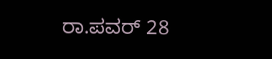ರಾ.ಪವರ್ 28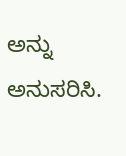ಅನ್ನು ಅನುಸರಿಸಿ.